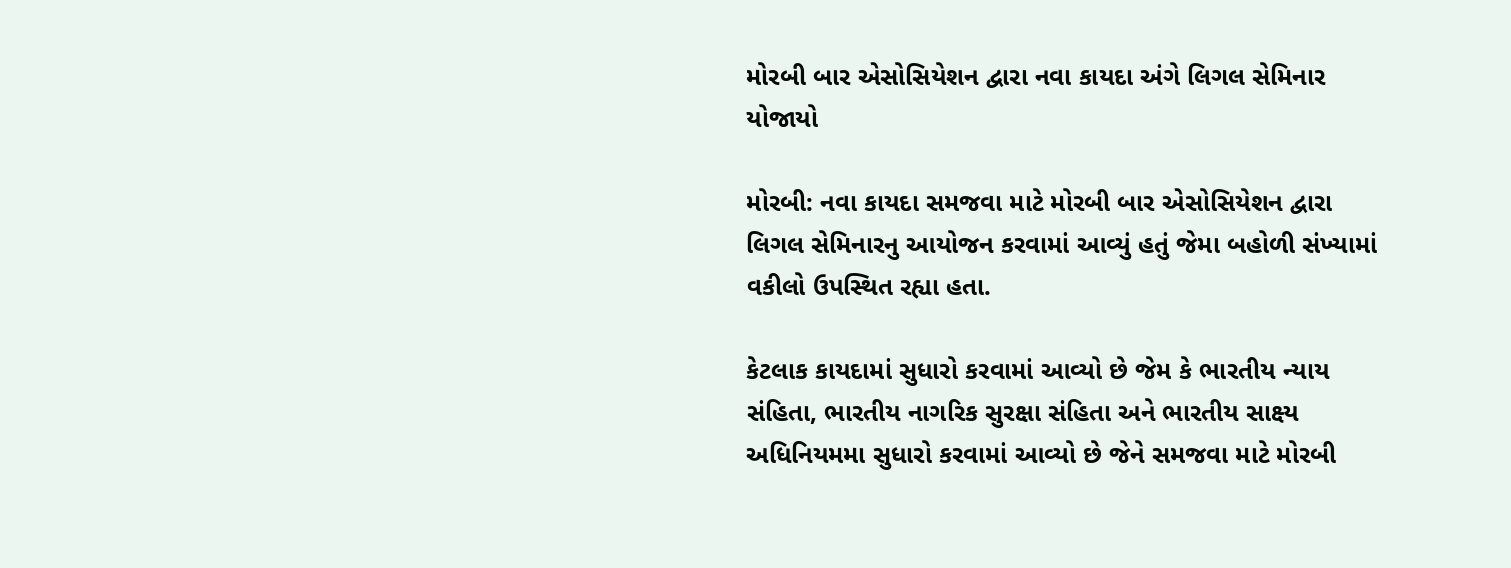મોરબી બાર એસોસિયેશન દ્વારા નવા કાયદા અંગે લિગલ સેમિનાર યોજાયો

મોરબી: નવા કાયદા સમજવા માટે મોરબી બાર એસોસિયેશન દ્વારા લિગલ સેમિનારનુ આયોજન કરવામાં આવ્યું હતું જેમા બહોળી સંખ્યામાં વકીલો ઉપસ્થિત રહ્યા હતા.

કેટલાક કાયદામાં સુધારો કરવામાં આવ્યો છે જેમ કે ભારતીય ન્યાય સંહિતા, ભારતીય નાગરિક સુરક્ષા સંહિતા અને ભારતીય સાક્ષ્ય અધિનિયમમા સુધારો કરવામાં આવ્યો છે જેને સમજવા માટે મોરબી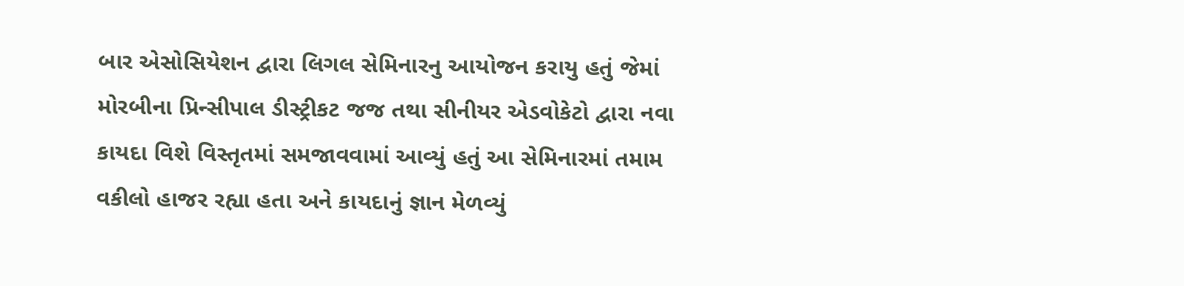બાર એસોસિયેશન દ્વારા લિગલ સેમિનારનુ આયોજન કરાયુ હતું જેમાં મોરબીના પ્રિન્સીપાલ ડીસ્ટ્રીકટ જજ તથા સીનીયર એડવોકેટો દ્વારા નવા કાયદા વિશે વિસ્તૃતમાં સમજાવવામાં આવ્યું હતું આ સેમિનારમાં તમામ વકીલો હાજર રહ્યા હતા અને કાયદાનું જ્ઞાન મેળવ્યું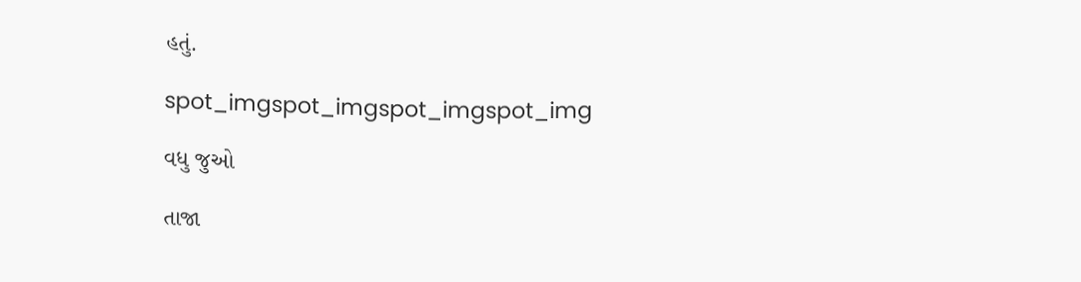હતું.

spot_imgspot_imgspot_imgspot_img

વધુ જુઓ

તાજા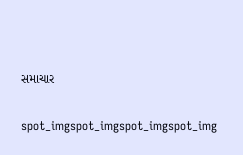સમાચાર

spot_imgspot_imgspot_imgspot_img